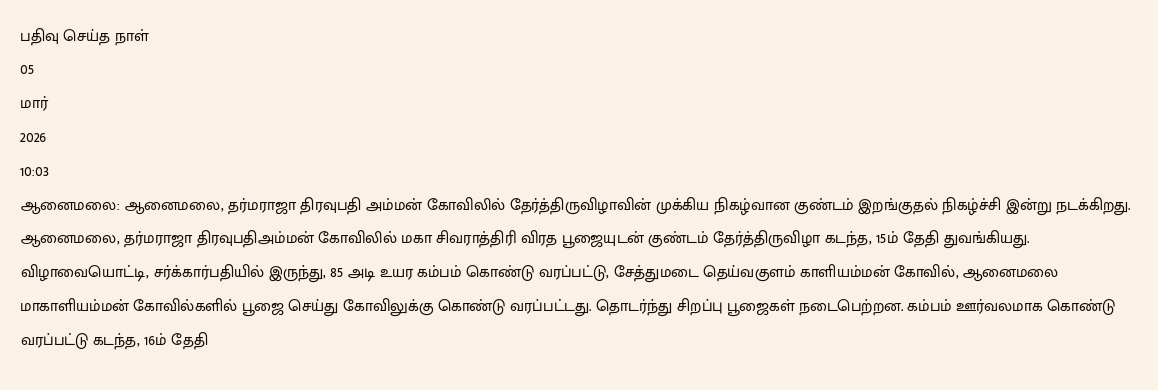பதிவு செய்த நாள்
05
மார்
2026
10:03
ஆனைமலை: ஆனைமலை, தர்மராஜா திரவுபதி அம்மன் கோவிலில் தேர்த்திருவிழாவின் முக்கிய நிகழ்வான குண்டம் இறங்குதல் நிகழ்ச்சி இன்று நடக்கிறது.
ஆனைமலை, தர்மராஜா திரவுபதிஅம்மன் கோவிலில் மகா சிவராத்திரி விரத பூஜையுடன் குண்டம் தேர்த்திருவிழா கடந்த, 15ம் தேதி துவங்கியது. விழாவையொட்டி, சர்க்கார்பதியில் இருந்து, 85 அடி உயர கம்பம் கொண்டு வரப்பட்டு, சேத்துமடை தெய்வகுளம் காளியம்மன் கோவில், ஆனைமலை மாகாளியம்மன் கோவில்களில் பூஜை செய்து கோவிலுக்கு கொண்டு வரப்பட்டது. தொடர்ந்து சிறப்பு பூஜைகள் நடைபெற்றன. கம்பம் ஊர்வலமாக கொண்டு வரப்பட்டு கடந்த, 16ம் தேதி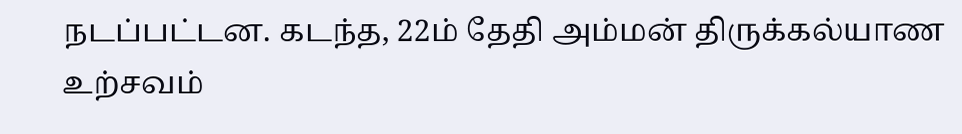நடப்பட்டன. கடந்த, 22ம் தேதி அம்மன் திருக்கல்யாண உற்சவம்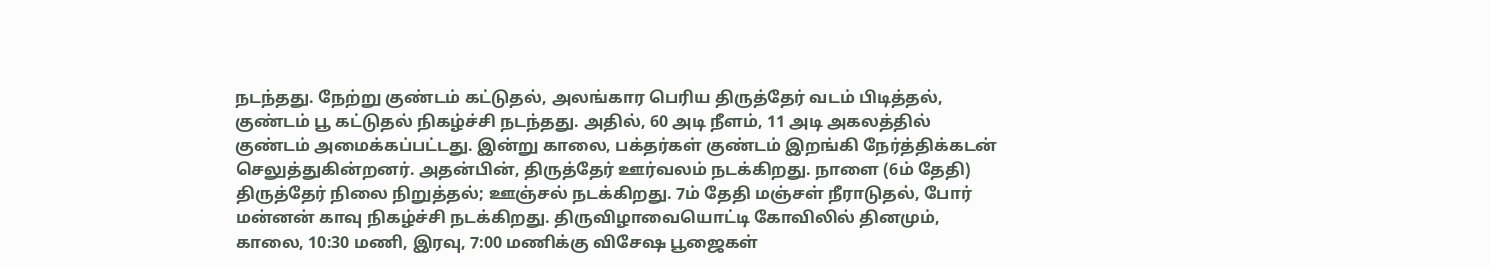நடந்தது. நேற்று குண்டம் கட்டுதல், அலங்கார பெரிய திருத்தேர் வடம் பிடித்தல், குண்டம் பூ கட்டுதல் நிகழ்ச்சி நடந்தது. அதில், 60 அடி நீளம், 11 அடி அகலத்தில் குண்டம் அமைக்கப்பட்டது. இன்று காலை, பக்தர்கள் குண்டம் இறங்கி நேர்த்திக்கடன் செலுத்துகின்றனர். அதன்பின், திருத்தேர் ஊர்வலம் நடக்கிறது. நாளை (6ம் தேதி) திருத்தேர் நிலை நிறுத்தல்; ஊஞ்சல் நடக்கிறது. 7ம் தேதி மஞ்சள் நீராடுதல், போர் மன்னன் காவு நிகழ்ச்சி நடக்கிறது. திருவிழாவையொட்டி கோவிலில் தினமும், காலை, 10:30 மணி, இரவு, 7:00 மணிக்கு விசேஷ பூஜைகள்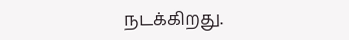நடக்கிறது.